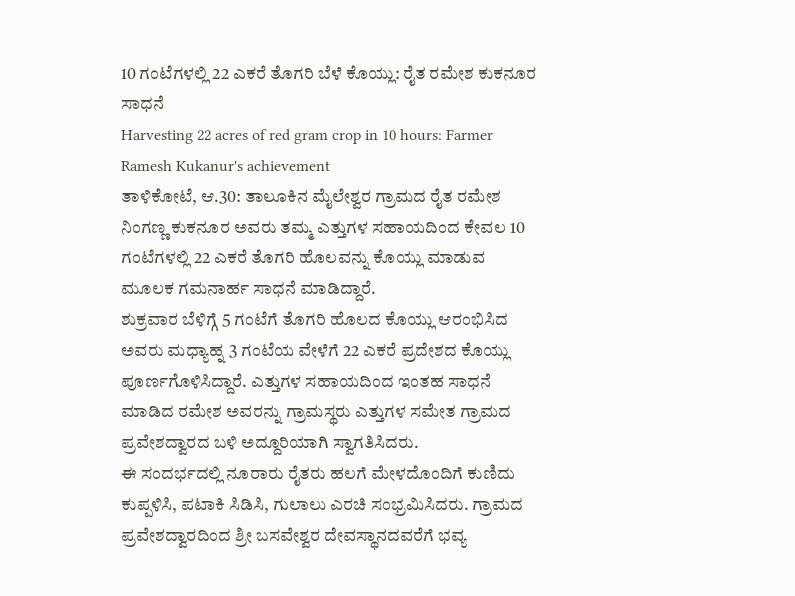10 ಗಂಟೆಗಳಲ್ಲಿ 22 ಎಕರೆ ತೊಗರಿ ಬೆಳೆ ಕೊಯ್ಲು: ರೈತ ರಮೇಶ ಕುಕನೂರ ಸಾಧನೆ
Harvesting 22 acres of red gram crop in 10 hours: Farmer Ramesh Kukanur's achievement
ತಾಳಿಕೋಟೆ, ಆ.30: ತಾಲೂಕಿನ ಮೈಲೇಶ್ವರ ಗ್ರಾಮದ ರೈತ ರಮೇಶ ನಿಂಗಣ್ಣ ಕುಕನೂರ ಅವರು ತಮ್ಮ ಎತ್ತುಗಳ ಸಹಾಯದಿಂದ ಕೇವಲ 10 ಗಂಟೆಗಳಲ್ಲಿ 22 ಎಕರೆ ತೊಗರಿ ಹೊಲವನ್ನು ಕೊಯ್ಲು ಮಾಡುವ ಮೂಲಕ ಗಮನಾರ್ಹ ಸಾಧನೆ ಮಾಡಿದ್ದಾರೆ.
ಶುಕ್ರವಾರ ಬೆಳಿಗ್ಗೆ 5 ಗಂಟೆಗೆ ತೊಗರಿ ಹೊಲದ ಕೊಯ್ಲು ಆರಂಭಿಸಿದ ಅವರು ಮಧ್ಯಾಹ್ನ 3 ಗಂಟೆಯ ವೇಳೆಗೆ 22 ಎಕರೆ ಪ್ರದೇಶದ ಕೊಯ್ಲು ಪೂರ್ಣಗೊಳಿಸಿದ್ದಾರೆ. ಎತ್ತುಗಳ ಸಹಾಯದಿಂದ ಇಂತಹ ಸಾಧನೆ ಮಾಡಿದ ರಮೇಶ ಅವರನ್ನು ಗ್ರಾಮಸ್ಥರು ಎತ್ತುಗಳ ಸಮೇತ ಗ್ರಾಮದ ಪ್ರವೇಶದ್ವಾರದ ಬಳಿ ಅದ್ದೂರಿಯಾಗಿ ಸ್ವಾಗತಿಸಿದರು.
ಈ ಸಂದರ್ಭದಲ್ಲಿ ನೂರಾರು ರೈತರು ಹಲಗೆ ಮೇಳದೊಂದಿಗೆ ಕುಣಿದು ಕುಪ್ಪಳಿಸಿ, ಪಟಾಕಿ ಸಿಡಿಸಿ, ಗುಲಾಲು ಎರಚಿ ಸಂಭ್ರಮಿಸಿದರು. ಗ್ರಾಮದ ಪ್ರವೇಶದ್ವಾರದಿಂದ ಶ್ರೀ ಬಸವೇಶ್ವರ ದೇವಸ್ಥಾನದವರೆಗೆ ಭವ್ಯ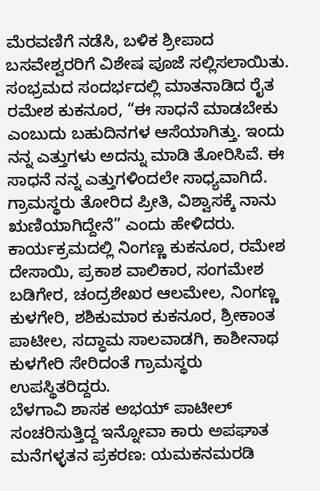ಮೆರವಣಿಗೆ ನಡೆಸಿ, ಬಳಿಕ ಶ್ರೀಪಾದ ಬಸವೇಶ್ವರರಿಗೆ ವಿಶೇಷ ಪೂಜೆ ಸಲ್ಲಿಸಲಾಯಿತು.
ಸಂಭ್ರಮದ ಸಂದರ್ಭದಲ್ಲಿ ಮಾತನಾಡಿದ ರೈತ ರಮೇಶ ಕುಕನೂರ, “ಈ ಸಾಧನೆ ಮಾಡಬೇಕು ಎಂಬುದು ಬಹುದಿನಗಳ ಆಸೆಯಾಗಿತ್ತು. ಇಂದು ನನ್ನ ಎತ್ತುಗಳು ಅದನ್ನು ಮಾಡಿ ತೋರಿಸಿವೆ. ಈ ಸಾಧನೆ ನನ್ನ ಎತ್ತುಗಳಿಂದಲೇ ಸಾಧ್ಯವಾಗಿದೆ. ಗ್ರಾಮಸ್ಥರು ತೋರಿದ ಪ್ರೀತಿ, ವಿಶ್ವಾಸಕ್ಕೆ ನಾನು ಋಣಿಯಾಗಿದ್ದೇನೆ” ಎಂದು ಹೇಳಿದರು.
ಕಾರ್ಯಕ್ರಮದಲ್ಲಿ ನಿಂಗಣ್ಣ ಕುಕನೂರ, ರಮೇಶ ದೇಸಾಯಿ, ಪ್ರಕಾಶ ವಾಲಿಕಾರ, ಸಂಗಮೇಶ ಬಡಿಗೇರ, ಚಂದ್ರಶೇಖರ ಆಲಮೇಲ, ನಿಂಗಣ್ಣ ಕುಳಗೇರಿ, ಶಶಿಕುಮಾರ ಕುಕನೂರ, ಶ್ರೀಕಾಂತ ಪಾಟೀಲ, ಸದ್ಧಾಮ ಸಾಲವಾಡಗಿ, ಕಾಶೀನಾಥ ಕುಳಗೇರಿ ಸೇರಿದಂತೆ ಗ್ರಾಮಸ್ಥರು ಉಪಸ್ಥಿತರಿದ್ದರು.
ಬೆಳಗಾವಿ ಶಾಸಕ ಅಭಯ್ ಪಾಟೀಲ್ ಸಂಚರಿಸುತ್ತಿದ್ದ ಇನ್ನೋವಾ ಕಾರು ಅಪಘಾತ
ಮನೆಗಳ್ಳತನ ಪ್ರಕರಣ: ಯಮಕನಮರಡಿ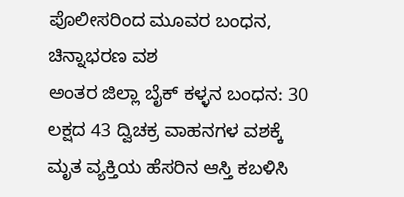ಪೊಲೀಸರಿಂದ ಮೂವರ ಬಂಧನ, ಚಿನ್ನಾಭರಣ ವಶ
ಅಂತರ ಜಿಲ್ಲಾ ಬೈಕ್ ಕಳ್ಳನ ಬಂಧನ: 30 ಲಕ್ಷದ 43 ದ್ವಿಚಕ್ರ ವಾಹನಗಳ ವಶಕ್ಕೆ
ಮೃತ ವ್ಯಕ್ತಿಯ ಹೆಸರಿನ ಆಸ್ತಿ ಕಬಳಿಸಿ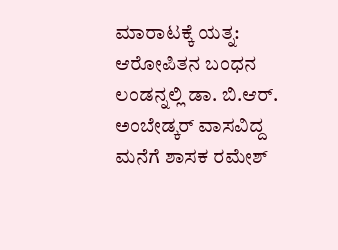ಮಾರಾಟಕ್ಕೆ ಯತ್ನ: ಆರೋಪಿತನ ಬಂಧನ
ಲಂಡನ್ನಲ್ಲಿ ಡಾ. ಬಿ.ಆರ್. ಅಂಬೇಡ್ಕರ್ ವಾಸವಿದ್ದ ಮನೆಗೆ ಶಾಸಕ ರಮೇಶ್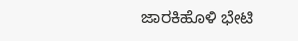ಜಾರಕಿಹೊಳಿ ಭೇಟಿ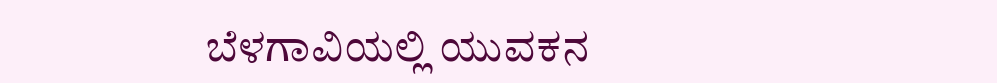ಬೆಳಗಾವಿಯಲ್ಲಿ ಯುವಕನ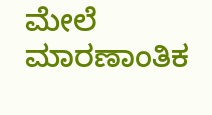ಮೇಲೆ ಮಾರಣಾಂತಿಕ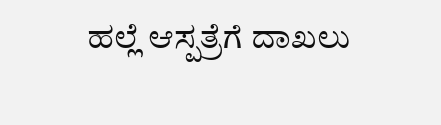ಹಲ್ಲೆ ಆಸ್ಪತ್ರೆಗೆ ದಾಖಲು